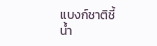แบงก์ชาติชี้น้ำ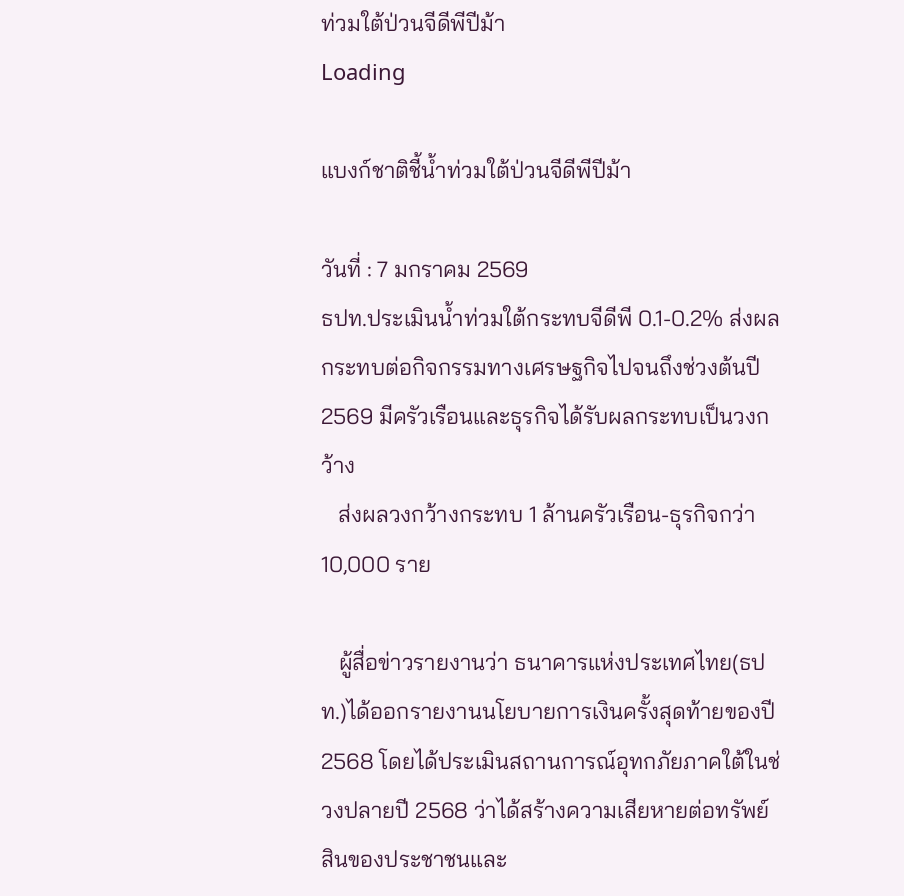ท่วมใต้ป่วนจีดีพีปีม้า
Loading

แบงก์ชาติชี้น้ำท่วมใต้ป่วนจีดีพีปีม้า

วันที่ : 7 มกราคม 2569
ธปท.ประเมินน้ำท่วมใต้กระทบจีดีพี 0.1-0.2% ส่งผลกระทบต่อกิจกรรมทางเศรษฐกิจไปจนถึงช่วงต้นปี 2569 มีครัวเรือนและธุรกิจได้รับผลกระทบเป็นวงกว้าง
   ส่งผลวงกว้างกระทบ 1 ล้านครัวเรือน-ธุรกิจกว่า 10,000 ราย

   ผู้สื่อข่าวรายงานว่า ธนาคารแห่งประเทศไทย(ธปท.)ได้ออกรายงานนโยบายการเงินครั้งสุดท้ายของปี 2568 โดยได้ประเมินสถานการณ์อุทกภัยภาคใต้ในช่วงปลายปี 2568 ว่าได้สร้างความเสียหายต่อทรัพย์สินของประชาชนและ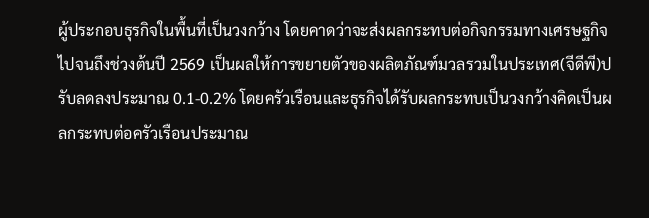ผู้ประกอบธุรกิจในพื้นที่เป็นวงกว้าง โดยคาดว่าจะส่งผลกระทบต่อกิจกรรมทางเศรษฐกิจไปจนถึงช่วงต้นปี 2569 เป็นผลให้การขยายตัวของผลิตภัณฑ์มวลรวมในประเทศ(จีดีพี)ปรับลดลงประมาณ 0.1-0.2% โดยครัวเรือนและธุรกิจได้รับผลกระทบเป็นวงกว้างคิดเป็นผลกระทบต่อครัวเรือนประมาณ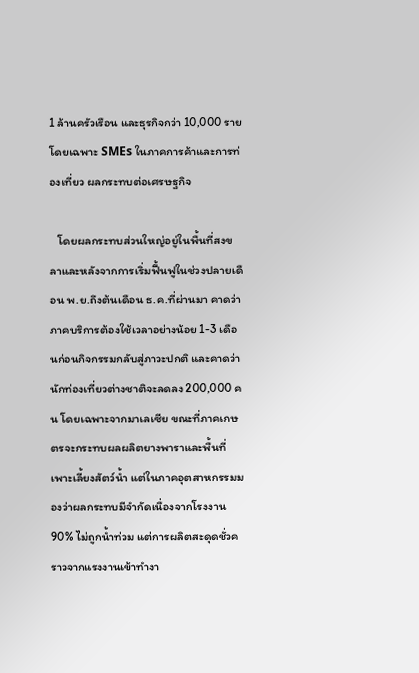1 ล้านครัวเรือน และธุรกิจกว่า 10,000 ราย โดยเฉพาะ SMEs ในภาคการค้าและการท่องเที่ยว ผลกระทบต่อเศรษฐกิจ

   โดยผลกระทบส่วนใหญ่อยู่ในพื้นที่สงขลาและหลังจากการเริ่มฟื้นฟูในช่วงปลายเดือน พ.ย.ถึงต้นเดือน ธ.ค.ที่ผ่านมา คาดว่าภาคบริการต้องใช้เวลาอย่างน้อย 1-3 เดือนก่อนกิจกรรมกลับสู่ภาวะปกติ และคาดว่านักท่องเที่ยวต่างชาติจะลดลง 200,000 คน โดยเฉพาะจากมาเลเซีย ขณะที่ภาคเกษตรจะกระทบผลผลิตยางพาราและพื้นที่เพาะเลี้ยงสัตว์น้ำ แต่ในภาคอุตสาหกรรมมองว่าผลกระทบมีจำกัดเนื่องจากโรงงาน 90% ไม่ถูกน้ำท่วม แต่การผลิตสะดุดชั่วคราวจากแรงงานเข้าทำงา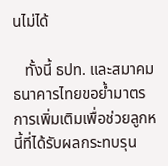นไม่ได้

   ทั้งนี้ ธปท. และสมาคมธนาคารไทยขอย้ำมาตรการเพิ่มเติมเพื่อช่วยลูกหนี้ที่ได้รับผลกระทบรุน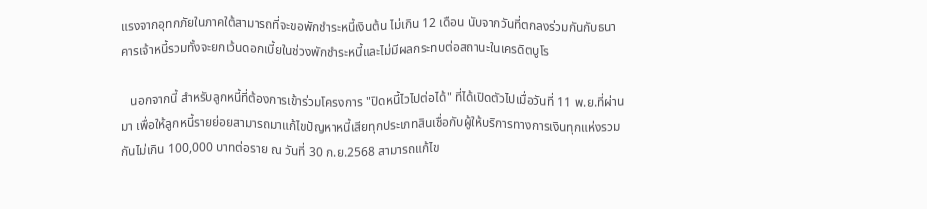แรงจากอุทกภัยในภาคใต้สามารถที่จะขอพักชำระหนี้เงินต้น ไม่เกิน 12 เดือน นับจากวันที่ตกลงร่วมกันกับธนาคารเจ้าหนี้รวมทั้งจะยกเว้นดอกเบี้ยในช่วงพักชำระหนี้และไม่มีผลกระทบต่อสถานะในเครดิตบูโร

   นอกจากนี้ สำหรับลูกหนี้ที่ต้องการเข้าร่วมโครงการ "ปิดหนี้ไวไปต่อได้" ที่ได้เปิดตัวไปเมื่อวันที่ 11 พ.ย.ที่ผ่านมา เพื่อให้ลูกหนี้รายย่อยสามารถมาแก้ไขปัญหาหนี้เสียทุกประเภทสินเชื่อกับผู้ให้บริการทางการเงินทุกแห่งรวมกันไม่เกิน 100,000 บาทต่อราย ณ วันที่ 30 ก.ย.2568 สามารถแก้ไข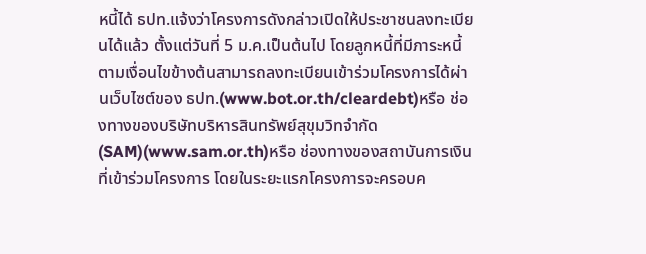หนี้ได้ ธปท.แจ้งว่าโครงการดังกล่าวเปิดให้ประชาชนลงทะเบียนได้แล้ว ตั้งแต่วันที่ 5 ม.ค.เป็นต้นไป โดยลูกหนี้ที่มีภาระหนี้ตามเงื่อนไขข้างต้นสามารถลงทะเบียนเข้าร่วมโครงการได้ผ่านเว็บไซต์ของ ธปท.(www.bot.or.th/cleardebt)หรือ ช่องทางของบริษัทบริหารสินทรัพย์สุขุมวิทจำกัด(SAM)(www.sam.or.th)หรือ ช่องทางของสถาบันการเงินที่เข้าร่วมโครงการ โดยในระยะแรกโครงการจะครอบค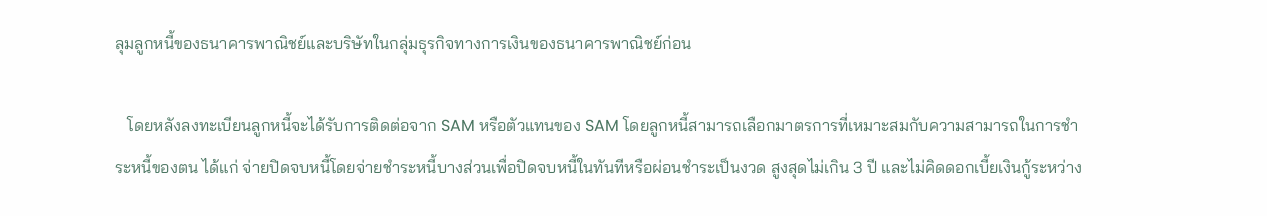ลุมลูกหนี้ของธนาคารพาณิชย์และบริษัทในกลุ่มธุรกิจทางการเงินของธนาคารพาณิชย์ก่อน

   โดยหลังลงทะเบียนลูกหนี้จะได้รับการติดต่อจาก SAM หรือตัวแทนของ SAM โดยลูกหนี้สามารถเลือกมาตรการที่เหมาะสมกับความสามารถในการชำระหนี้ของตน ได้แก่ จ่ายปิดจบหนี้โดยจ่ายชำระหนี้บางส่วนเพื่อปิดจบหนี้ในทันทีหรือผ่อนชำระเป็นงวด สูงสุดไม่เกิน 3 ปี และไม่คิดดอกเบี้ยเงินกู้ระหว่าง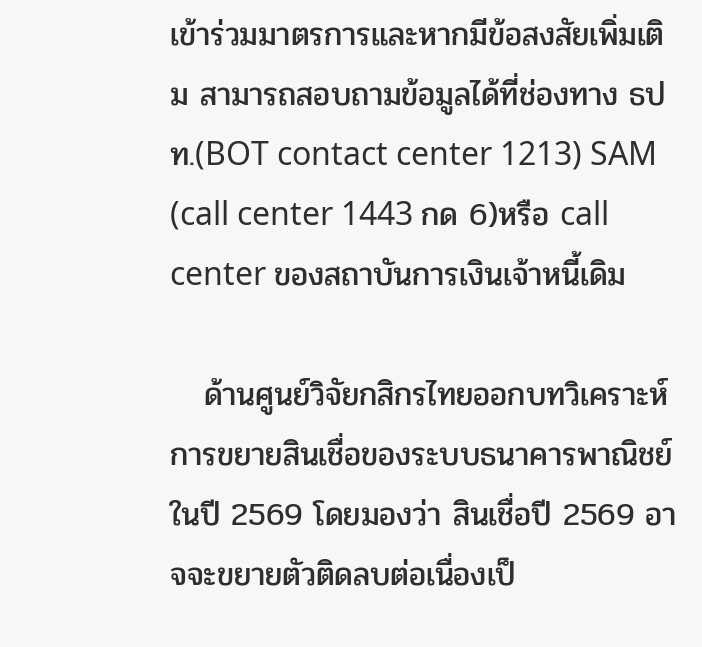เข้าร่วมมาตรการและหากมีข้อสงสัยเพิ่มเติม สามารถสอบถามข้อมูลได้ที่ช่องทาง ธปท.(BOT contact center 1213) SAM (call center 1443 กด 6)หรือ call center ของสถาบันการเงินเจ้าหนี้เดิม

   ด้านศูนย์วิจัยกสิกรไทยออกบทวิเคราะห์การขยายสินเชื่อของระบบธนาคารพาณิชย์ในปี 2569 โดยมองว่า สินเชื่อปี 2569 อาจจะขยายตัวติดลบต่อเนื่องเป็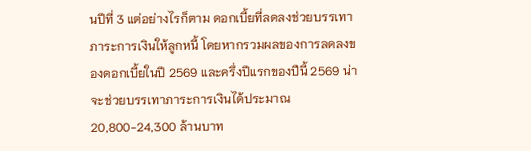นปีที่ 3 แต่อย่างไรก็ตาม ดอกเบี้ยที่ลดลงช่วยบรรเทาภาระการเงินให้ลูกหนี้ โดยหากรวมผลของการลดลงของดอกเบี้ยในปี 2569 และครึ่งปีแรกของปีนี้ 2569 น่าจะช่วยบรรเทาภาระการเงินได้ประมาณ 20,800-24,300 ล้านบาท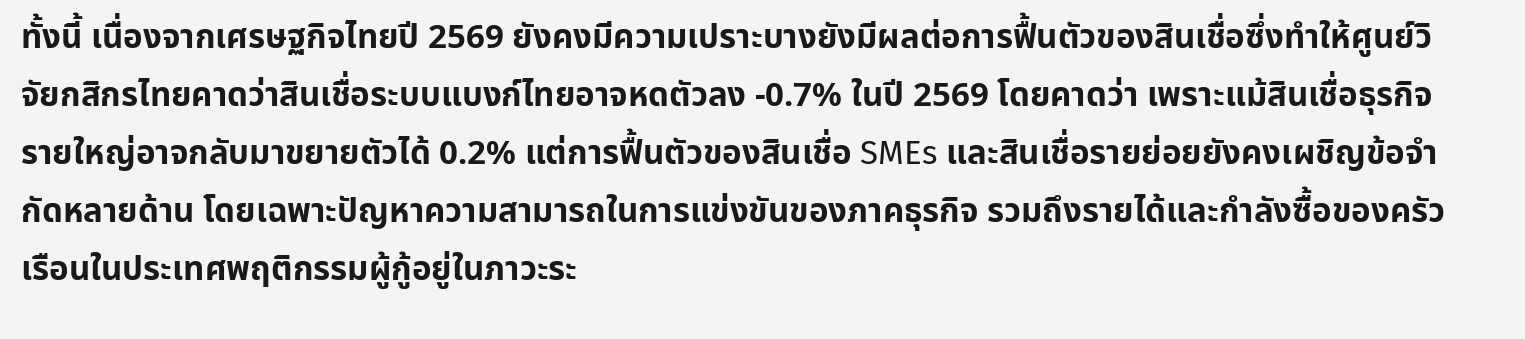ทั้งนี้ เนื่องจากเศรษฐกิจไทยปี 2569 ยังคงมีความเปราะบางยังมีผลต่อการฟื้นตัวของสินเชื่อซึ่งทำให้ศูนย์วิจัยกสิกรไทยคาดว่าสินเชื่อระบบแบงก์ไทยอาจหดตัวลง -0.7% ในปี 2569 โดยคาดว่า เพราะแม้สินเชื่อธุรกิจรายใหญ่อาจกลับมาขยายตัวได้ 0.2% แต่การฟื้นตัวของสินเชื่อ SMEs และสินเชื่อรายย่อยยังคงเผชิญข้อจำกัดหลายด้าน โดยเฉพาะปัญหาความสามารถในการแข่งขันของภาคธุรกิจ รวมถึงรายได้และกำลังซื้อของครัวเรือนในประเทศพฤติกรรมผู้กู้อยู่ในภาวะระ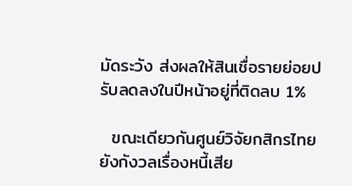มัดระวัง ส่งผลให้สินเชื่อรายย่อยปรับลดลงในปีหน้าอยู่ที่ติดลบ 1%

  ขณะเดียวกันศูนย์วิจัยกสิกรไทยยังกังวลเรื่องหนี้เสีย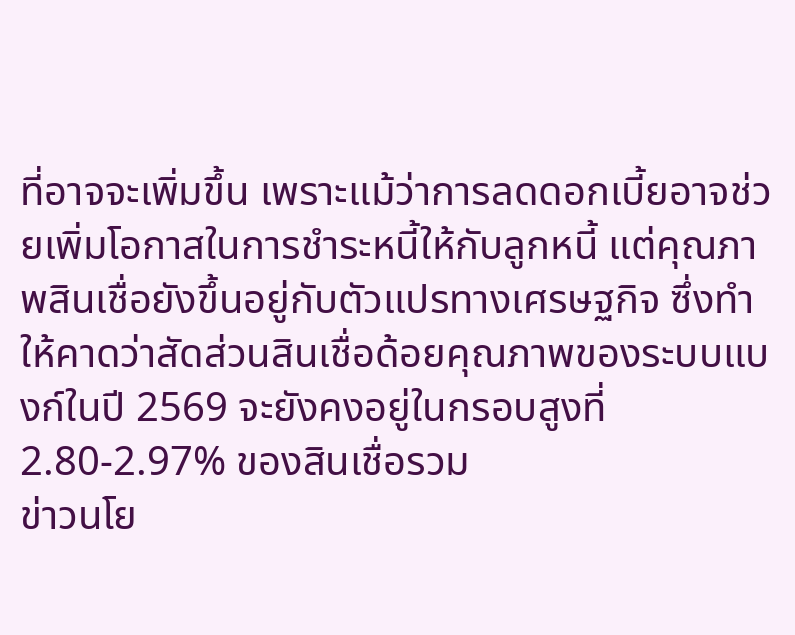ที่อาจจะเพิ่มขึ้น เพราะแม้ว่าการลดดอกเบี้ยอาจช่วยเพิ่มโอกาสในการชำระหนี้ให้กับลูกหนี้ แต่คุณภาพสินเชื่อยังขึ้นอยู่กับตัวแปรทางเศรษฐกิจ ซึ่งทำให้คาดว่าสัดส่วนสินเชื่อด้อยคุณภาพของระบบแบงก์ในปี 2569 จะยังคงอยู่ในกรอบสูงที่ 2.80-2.97% ของสินเชื่อรวม
ข่าวนโย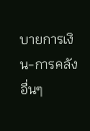บายการเงิน-การคลัง อื่นๆ